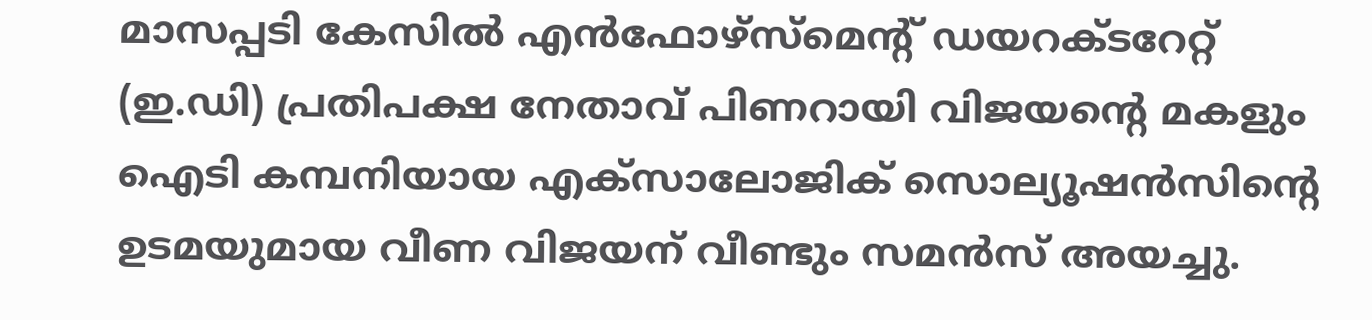മാസപ്പടി കേസിൽ എൻഫോഴ്സ്മെൻ്റ് ഡയറക്ടറേറ്റ് (ഇ.ഡി) പ്രതിപക്ഷ നേതാവ് പിണറായി വിജയൻ്റെ മകളും ഐടി കമ്പനിയായ എക്സാലോജിക് സൊല്യൂഷൻസിൻ്റെ ഉടമയുമായ വീണ വിജയന് വീണ്ടും സമൻസ് അയച്ചു.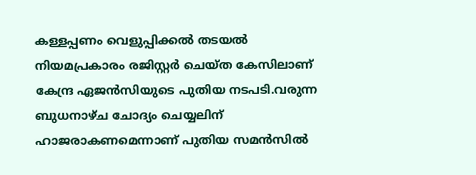കള്ളപ്പണം വെളുപ്പിക്കൽ തടയൽ നിയമപ്രകാരം രജിസ്റ്റർ ചെയ്ത കേസിലാണ് കേന്ദ്ര ഏജൻസിയുടെ പുതിയ നടപടി.വരുന്ന ബുധനാഴ്ച ചോദ്യം ചെയ്യലിന് ഹാജരാകണമെന്നാണ് പുതിയ സമൻസിൽ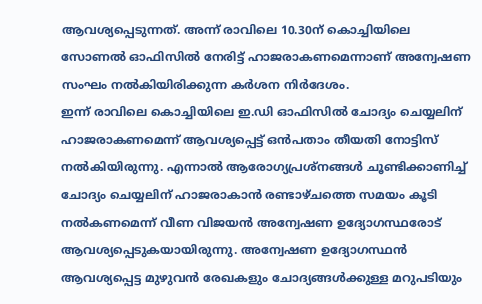ആവശ്യപ്പെടുന്നത്. അന്ന് രാവിലെ 10.30ന് കൊച്ചിയിലെ സോണൽ ഓഫിസിൽ നേരിട്ട് ഹാജരാകണമെന്നാണ് അന്വേഷണ സംഘം നൽകിയിരിക്കുന്ന കർശന നിർദേശം.
ഇന്ന് രാവിലെ കൊച്ചിയിലെ ഇ.ഡി ഓഫിസിൽ ചോദ്യം ചെയ്യലിന് ഹാജരാകണമെന്ന് ആവശ്യപ്പെട്ട് ഒൻപതാം തീയതി നോട്ടിസ് നൽകിയിരുന്നു. എന്നാൽ ആരോഗ്യപ്രശ്നങ്ങൾ ചൂണ്ടിക്കാണിച്ച് ചോദ്യം ചെയ്യലിന് ഹാജരാകാൻ രണ്ടാഴ്ചത്തെ സമയം കൂടി നൽകണമെന്ന് വീണ വിജയൻ അന്വേഷണ ഉദ്യോഗസ്ഥരോട് ആവശ്യപ്പെടുകയായിരുന്നു. അന്വേഷണ ഉദ്യോഗസ്ഥൻ ആവശ്യപ്പെട്ട മുഴുവൻ രേഖകളും ചോദ്യങ്ങൾക്കുള്ള മറുപടിയും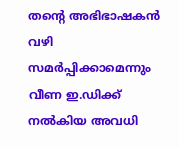തൻ്റെ അഭിഭാഷകൻ വഴി സമർപ്പിക്കാമെന്നും വീണ ഇ.ഡിക്ക് നൽകിയ അവധി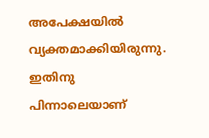അപേക്ഷയിൽ വ്യക്തമാക്കിയിരുന്നു. ഇതിനു പിന്നാലെയാണ്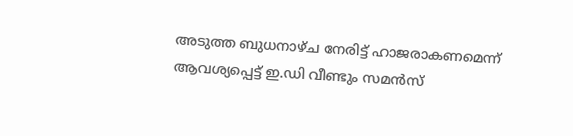അടുത്ത ബുധനാഴ്ച നേരിട്ട് ഹാജരാകണമെന്ന് ആവശ്യപ്പെട്ട് ഇ.ഡി വീണ്ടും സമൻസ്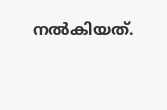നൽകിയത്.